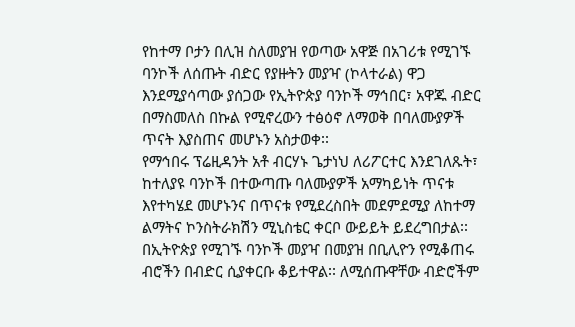የከተማ ቦታን በሊዝ ስለመያዝ የወጣው አዋጅ በአገሪቱ የሚገኙ ባንኮች ለሰጡት ብድር የያዙትን መያዣ (ኮላተራል) ዋጋ እንደሚያሳጣው ያሰጋው የኢትዮጵያ ባንኮች ማኅበር፣ አዋጁ ብድር በማስመለስ በኩል የሚኖረውን ተፅዕኖ ለማወቅ በባለሙያዎች ጥናት እያስጠና መሆኑን አስታወቀ፡፡
የማኅበሩ ፕሬዚዳንት አቶ ብርሃኑ ጌታነህ ለሪፖርተር እንደገለጹት፣ ከተለያዩ ባንኮች በተውጣጡ ባለሙያዎች አማካይነት ጥናቱ እየተካሄደ መሆኑንና በጥናቱ የሚደረስበት መደምደሚያ ለከተማ ልማትና ኮንስትራክሽን ሚኒስቴር ቀርቦ ውይይት ይደረግበታል፡፡
በኢትዮጵያ የሚገኙ ባንኮች መያዣ በመያዝ በቢሊዮን የሚቆጠሩ ብሮችን በብድር ሲያቀርቡ ቆይተዋል፡፡ ለሚሰጡዋቸው ብድሮችም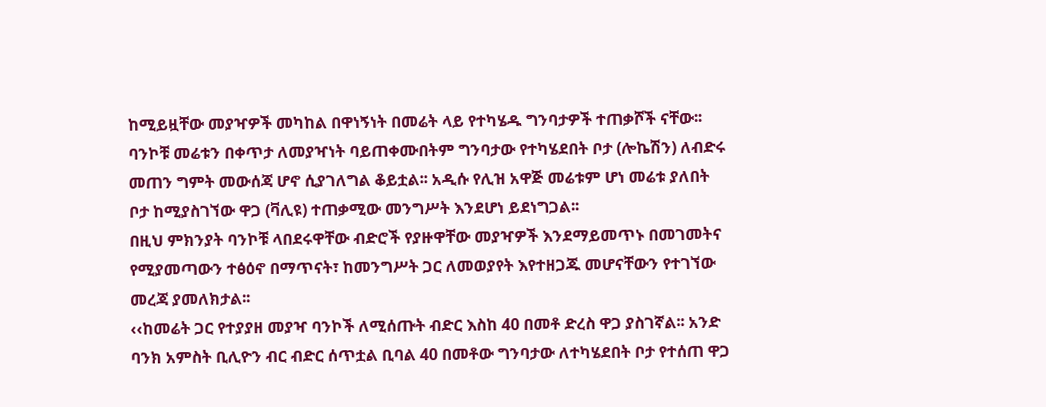ከሚይዟቸው መያዣዎች መካከል በዋነኝነት በመሬት ላይ የተካሄዱ ግንባታዎች ተጠቃሾች ናቸው፡፡
ባንኮቹ መሬቱን በቀጥታ ለመያዣነት ባይጠቀሙበትም ግንባታው የተካሄደበት ቦታ (ሎኬሽን) ለብድሩ መጠን ግምት መውሰጃ ሆኖ ሲያገለግል ቆይቷል፡፡ አዲሱ የሊዝ አዋጅ መሬቱም ሆነ መሬቱ ያለበት ቦታ ከሚያስገኘው ዋጋ (ቫሊዩ) ተጠቃሚው መንግሥት እንደሆነ ይደነግጋል፡፡
በዚህ ምክንያት ባንኮቹ ላበደሩዋቸው ብድሮች የያዙዋቸው መያዣዎች እንደማይመጥኑ በመገመትና የሚያመጣውን ተፅዕኖ በማጥናት፣ ከመንግሥት ጋር ለመወያየት እየተዘጋጁ መሆናቸውን የተገኘው መረጃ ያመለክታል፡፡
‹‹ከመሬት ጋር የተያያዘ መያዣ ባንኮች ለሚሰጡት ብድር እስከ 40 በመቶ ድረስ ዋጋ ያስገኛል፡፡ አንድ ባንክ አምስት ቢሊዮን ብር ብድር ሰጥቷል ቢባል 40 በመቶው ግንባታው ለተካሄደበት ቦታ የተሰጠ ዋጋ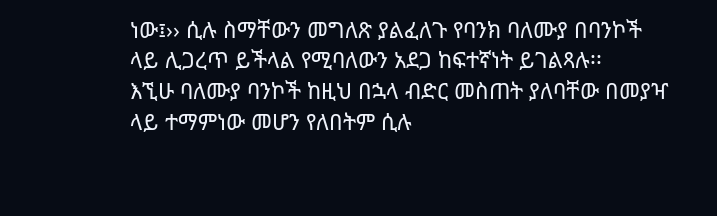ነው፤›› ሲሉ ስማቸውን መግለጽ ያልፈለጉ የባንክ ባለሙያ በባንኮች ላይ ሊጋረጥ ይችላል የሚባለውን አደጋ ከፍተኛነት ይገልጻሉ፡፡
እኚሁ ባለሙያ ባንኮች ከዚህ በኋላ ብድር መስጠት ያለባቸው በመያዣ ላይ ተማምነው መሆን የለበትም ሲሉ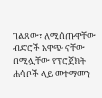ገልጸው፣ ለሚሰጡዋቸው ብድሮች አዋጭ ናቸው በሚሏቸው የፕሮጀክት ሐሳቦች ላይ መተማመን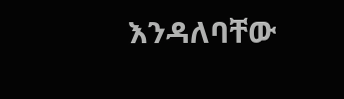እንዳለባቸው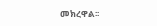መክረዋል፡፡